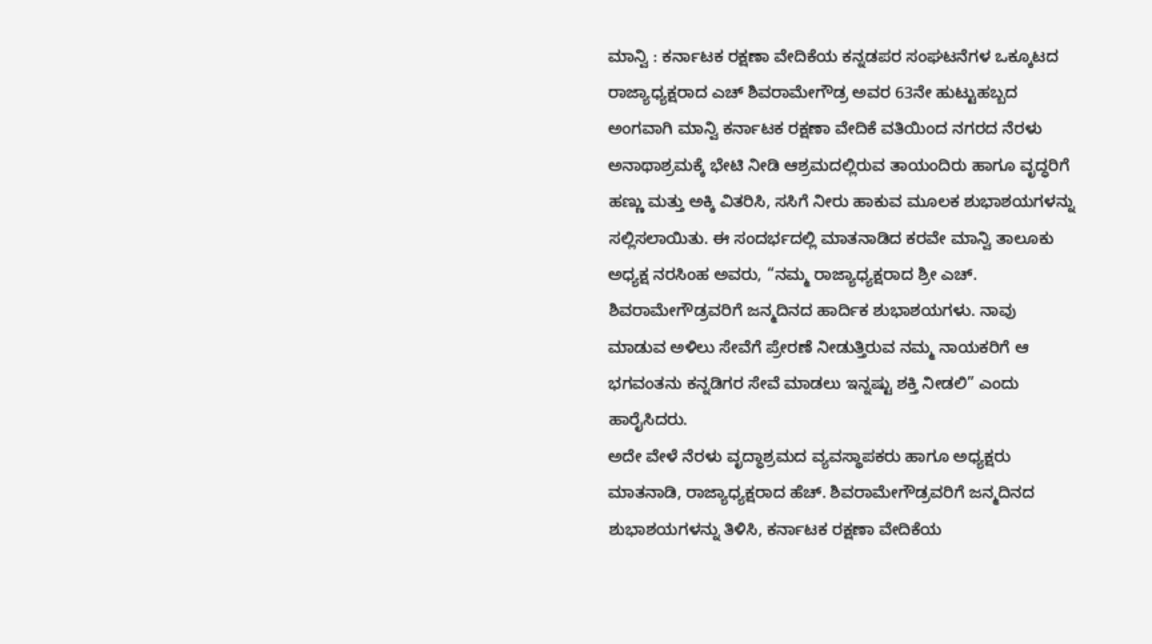ಮಾನ್ವಿ : ಕರ್ನಾಟಕ ರಕ್ಷಣಾ ವೇದಿಕೆಯ ಕನ್ನಡಪರ ಸಂಘಟನೆಗಳ ಒಕ್ಕೂಟದ ರಾಜ್ಯಾಧ್ಯಕ್ಷರಾದ ಎಚ್ ಶಿವರಾಮೇಗೌಡ್ರ ಅವರ 63ನೇ ಹುಟ್ಟುಹಬ್ಬದ ಅಂಗವಾಗಿ ಮಾನ್ವಿ ಕರ್ನಾಟಕ ರಕ್ಷಣಾ ವೇದಿಕೆ ವತಿಯಿಂದ ನಗರದ ನೆರಳು ಅನಾಥಾಶ್ರಮಕ್ಕೆ ಭೇಟಿ ನೀಡಿ ಆಶ್ರಮದಲ್ಲಿರುವ ತಾಯಂದಿರು ಹಾಗೂ ವೃದ್ಧರಿಗೆ ಹಣ್ಣು ಮತ್ತು ಅಕ್ಕಿ ವಿತರಿಸಿ, ಸಸಿಗೆ ನೀರು ಹಾಕುವ ಮೂಲಕ ಶುಭಾಶಯಗಳನ್ನು ಸಲ್ಲಿಸಲಾಯಿತು. ಈ ಸಂದರ್ಭದಲ್ಲಿ ಮಾತನಾಡಿದ ಕರವೇ ಮಾನ್ವಿ ತಾಲೂಕು ಅಧ್ಯಕ್ಷ ನರಸಿಂಹ ಅವರು, “ನಮ್ಮ ರಾಜ್ಯಾಧ್ಯಕ್ಷರಾದ ಶ್ರೀ ಎಚ್. ಶಿವರಾಮೇಗೌಡ್ರವರಿಗೆ ಜನ್ಮದಿನದ ಹಾರ್ದಿಕ ಶುಭಾಶಯಗಳು. ನಾವು ಮಾಡುವ ಅಳಿಲು ಸೇವೆಗೆ ಪ್ರೇರಣೆ ನೀಡುತ್ತಿರುವ ನಮ್ಮ ನಾಯಕರಿಗೆ ಆ ಭಗವಂತನು ಕನ್ನಡಿಗರ ಸೇವೆ ಮಾಡಲು ಇನ್ನಷ್ಟು ಶಕ್ತಿ ನೀಡಲಿ” ಎಂದು ಹಾರೈಸಿದರು.
ಅದೇ ವೇಳೆ ನೆರಳು ವೃದ್ಧಾಶ್ರಮದ ವ್ಯವಸ್ಥಾಪಕರು ಹಾಗೂ ಅಧ್ಯಕ್ಷರು ಮಾತನಾಡಿ, ರಾಜ್ಯಾಧ್ಯಕ್ಷರಾದ ಹೆಚ್. ಶಿವರಾಮೇಗೌಡ್ರವರಿಗೆ ಜನ್ಮದಿನದ ಶುಭಾಶಯಗಳನ್ನು ತಿಳಿಸಿ, ಕರ್ನಾಟಕ ರಕ್ಷಣಾ ವೇದಿಕೆಯ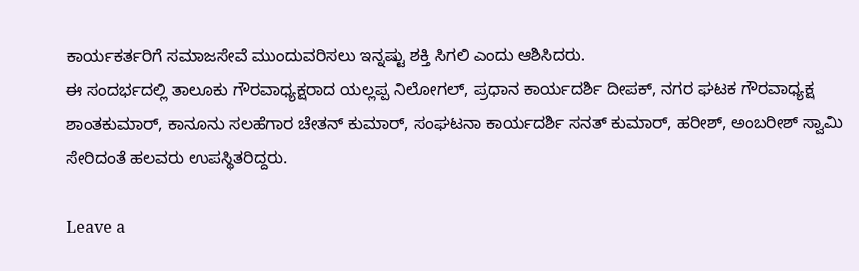ಕಾರ್ಯಕರ್ತರಿಗೆ ಸಮಾಜಸೇವೆ ಮುಂದುವರಿಸಲು ಇನ್ನಷ್ಟು ಶಕ್ತಿ ಸಿಗಲಿ ಎಂದು ಆಶಿಸಿದರು.
ಈ ಸಂದರ್ಭದಲ್ಲಿ ತಾಲೂಕು ಗೌರವಾಧ್ಯಕ್ಷರಾದ ಯಲ್ಲಪ್ಪ ನಿಲೋಗಲ್, ಪ್ರಧಾನ ಕಾರ್ಯದರ್ಶಿ ದೀಪಕ್, ನಗರ ಘಟಕ ಗೌರವಾಧ್ಯಕ್ಷ ಶಾಂತಕುಮಾರ್, ಕಾನೂನು ಸಲಹೆಗಾರ ಚೇತನ್ ಕುಮಾರ್, ಸಂಘಟನಾ ಕಾರ್ಯದರ್ಶಿ ಸನತ್ ಕುಮಾರ್, ಹರೀಶ್, ಅಂಬರೀಶ್ ಸ್ವಾಮಿ ಸೇರಿದಂತೆ ಹಲವರು ಉಪಸ್ಥಿತರಿದ್ದರು.

Leave a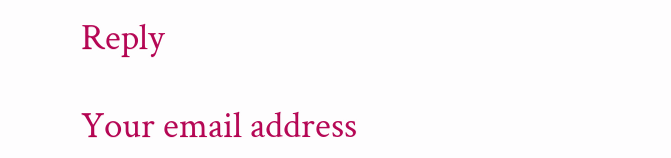Reply

Your email address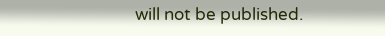will not be published.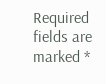Required fields are marked *